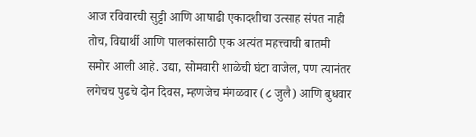आज रविवारची सुट्टी आणि आषाढी एकादशीचा उत्साह संपत नाही तोच, विद्यार्थी आणि पालकांसाठी एक अत्यंत महत्त्वाची बातमी समोर आली आहे. उद्या, सोमवारी शाळेची घंटा वाजेल, पण त्यानंतर लगेचच पुढचे दोन दिवस, म्हणजेच मंगळवार (८ जुलै) आणि बुधवार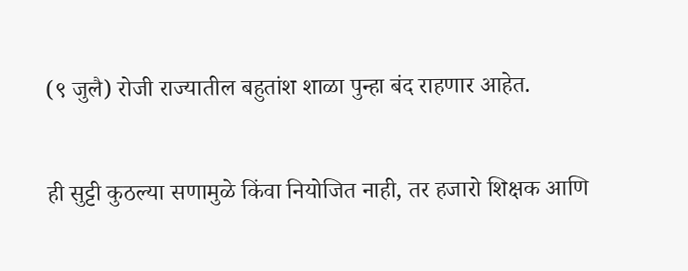(९ जुलै) रोजी राज्यातील बहुतांश शाळा पुन्हा बंद राहणार आहेत.

ही सुट्टी कुठल्या सणामुळे किंवा नियोजित नाही, तर हजारो शिक्षक आणि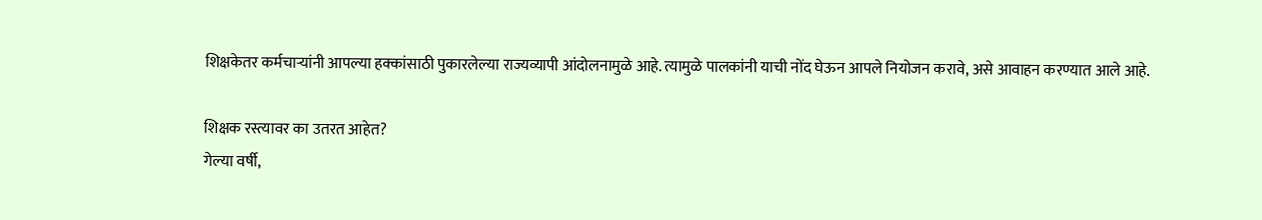शिक्षकेतर कर्मचाऱ्यांनी आपल्या हक्कांसाठी पुकारलेल्या राज्यव्यापी आंदोलनामुळे आहे. त्यामुळे पालकांनी याची नोंद घेऊन आपले नियोजन करावे, असे आवाहन करण्यात आले आहे.

शिक्षक रस्त्यावर का उतरत आहेत?
गेल्या वर्षी,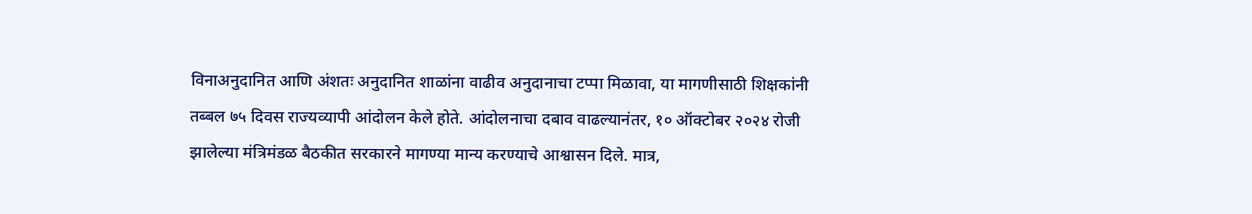विनाअनुदानित आणि अंशतः अनुदानित शाळांना वाढीव अनुदानाचा टप्पा मिळावा, या मागणीसाठी शिक्षकांनी तब्बल ७५ दिवस राज्यव्यापी आंदोलन केले होते. आंदोलनाचा दबाव वाढल्यानंतर, १० ऑक्टोबर २०२४ रोजी झालेल्या मंत्रिमंडळ बैठकीत सरकारने मागण्या मान्य करण्याचे आश्वासन दिले. मात्र,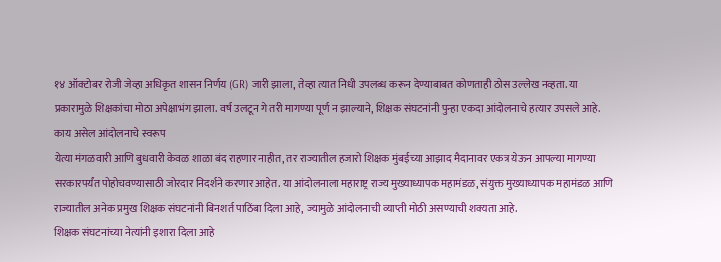१४ ऑक्टोबर रोजी जेव्हा अधिकृत शासन निर्णय (GR) जारी झाला, तेव्हा त्यात निधी उपलब्ध करून देण्याबाबत कोणताही ठोस उल्लेख नव्हता. या प्रकारामुळे शिक्षकांचा मोठा अपेक्षाभंग झाला. वर्ष उलटून गे तरी मागण्या पूर्ण न झाल्याने, शिक्षक संघटनांनी पुन्हा एकदा आंदोलनाचे हत्यार उपसले आहे.
काय असेल आंदोलनाचे स्वरूप
येत्या मंगळवारी आणि बुधवारी केवळ शाळा बंद राहणार नाहीत, तर राज्यातील हजारो शिक्षक मुंबईच्या आझाद मैदानावर एकत्र येऊन आपल्या मागण्या सरकारपर्यंत पोहोचवण्यासाठी जोरदार निदर्शने करणार आहेत. या आंदोलनाला महाराष्ट्र राज्य मुख्याध्यापक महामंडळ, संयुक्त मुख्याध्यापक महामंडळ आणि राज्यातील अनेक प्रमुख शिक्षक संघटनांनी बिनशर्त पाठिंबा दिला आहे, ज्यामुळे आंदोलनाची व्याप्ती मोठी असण्याची शक्यता आहे.
शिक्षक संघटनांच्या नेत्यांनी इशारा दिला आहे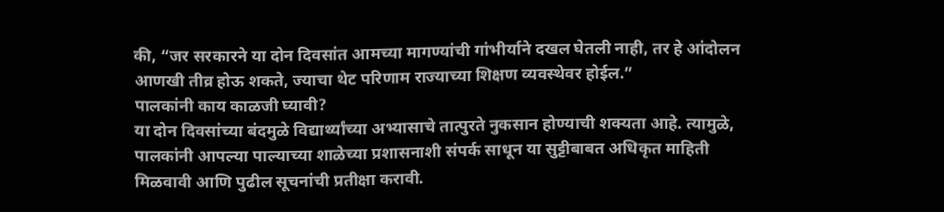की, “जर सरकारने या दोन दिवसांत आमच्या मागण्यांची गांभीर्याने दखल घेतली नाही, तर हे आंदोलन आणखी तीव्र होऊ शकते, ज्याचा थेट परिणाम राज्याच्या शिक्षण व्यवस्थेवर होईल.”
पालकांनी काय काळजी घ्यावी?
या दोन दिवसांच्या बंदमुळे विद्यार्थ्यांच्या अभ्यासाचे तात्पुरते नुकसान होण्याची शक्यता आहे. त्यामुळे, पालकांनी आपल्या पाल्याच्या शाळेच्या प्रशासनाशी संपर्क साधून या सुट्टीबाबत अधिकृत माहिती मिळवावी आणि पुढील सूचनांची प्रतीक्षा करावी.